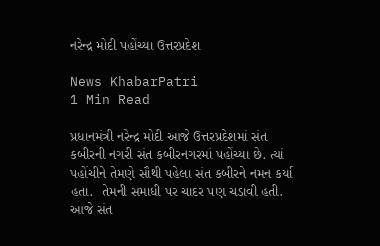નરેન્દ્ર મોદી પહોંચ્યા ઉત્તરપ્રદેશ

News KhabarPatri
1 Min Read

પ્રધાનમંત્રી નરેન્દ્ર મોદી આજે ઉત્તરપ્રદેશમાં સંત કબીરની નગરી સંત કબીરનગરમાં પહોંચ્યા છે. ત્યાં પહોંચીને તેમણે સૌથી પહેલા સંત કબીરને નમન કર્યા હતા.  તેમની સમાધી પર ચાદર પણ ચડાવી હતી. આજે સંત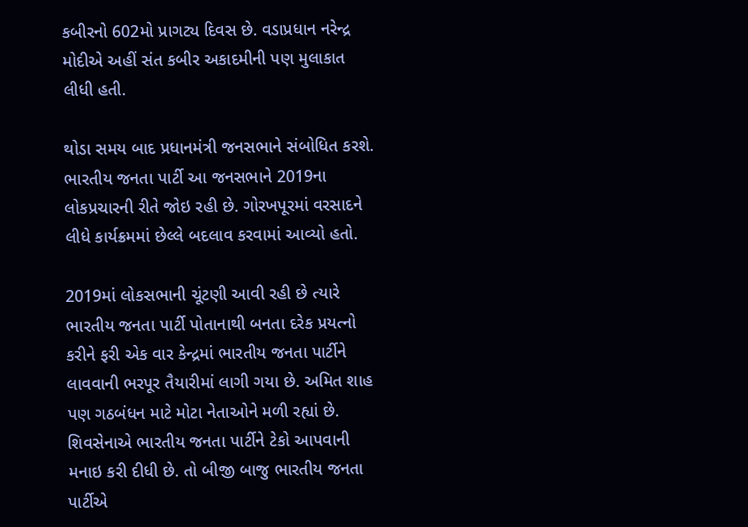કબીરનો 602મો પ્રાગટ્ય દિવસ છે. વડાપ્રધાન નરેન્દ્ર મોદીએ અહીં સંત કબીર અકાદમીની પણ મુલાકાત લીધી હતી.

થોડા સમય બાદ પ્રધાનમંત્રી જનસભાને સંબોધિત કરશે. ભારતીય જનતા પાર્ટી આ જનસભાને 2019ના લોકપ્રચારની રીતે જોઇ રહી છે. ગોરખપૂરમાં વરસાદને લીધે કાર્યક્રમમાં છેલ્લે બદલાવ કરવામાં આવ્યો હતો.

2019માં લોકસભાની ચૂંટણી આવી રહી છે ત્યારે ભારતીય જનતા પાર્ટી પોતાનાથી બનતા દરેક પ્રયત્નો કરીને ફરી એક વાર કેન્દ્રમાં ભારતીય જનતા પાર્ટીને લાવવાની ભરપૂર તૈયારીમાં લાગી ગયા છે. અમિત શાહ પણ ગઠબંધન માટે મોટા નેતાઓને મળી રહ્યાં છે. શિવસેનાએ ભારતીય જનતા પાર્ટીને ટેકો આપવાની મનાઇ કરી દીધી છે. તો બીજી બાજુ ભારતીય જનતા પાર્ટીએ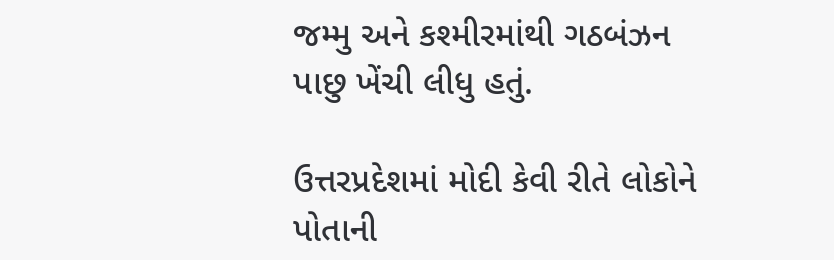જમ્મુ અને કશ્મીરમાંથી ગઠબંઝન પાછુ ખેંચી લીધુ હતું.

ઉત્તરપ્રદેશમાં મોદી કેવી રીતે લોકોને પોતાની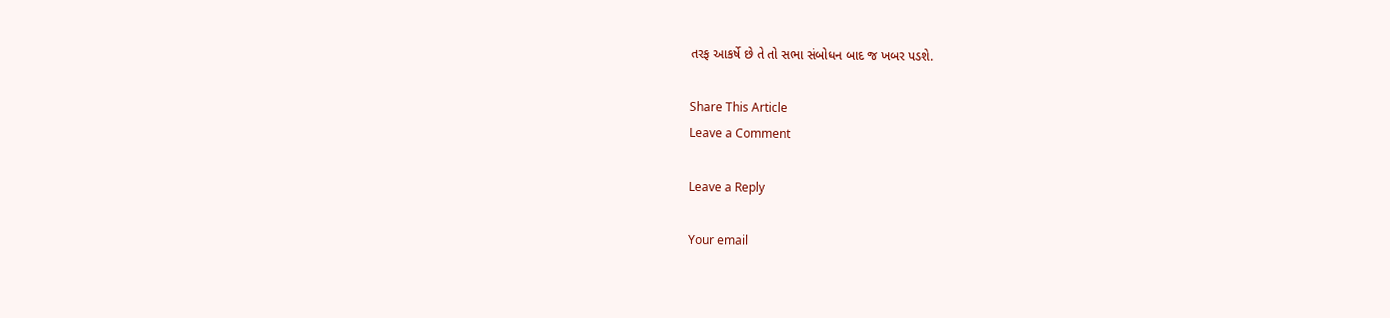તરફ આકર્ષે છે તે તો સભા સંબોધન બાદ જ ખબર પડશે.

Share This Article
Leave a Comment

Leave a Reply

Your email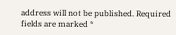address will not be published. Required fields are marked *